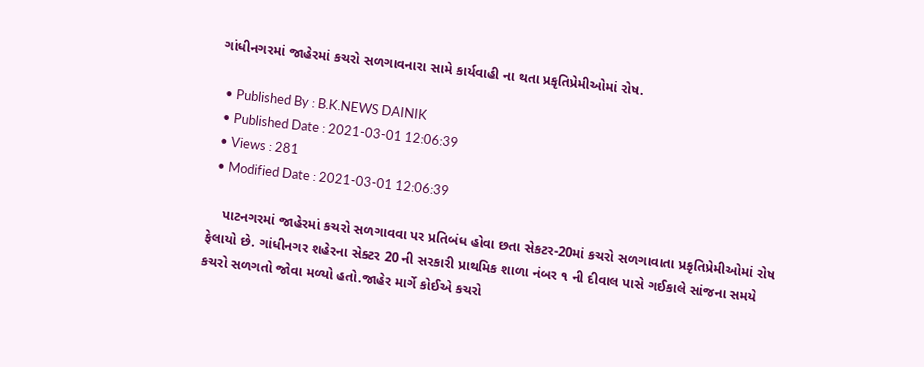ગાંધીનગરમાં જાહેરમાં કચરો સળગાવનારા સામે કાર્યવાહી ના થતા પ્રકૃતિપ્રેમીઓમાં રોષ.

  • Published By : B.K.NEWS DAINIK
  • Published Date : 2021-03-01 12:06:39
  • Views : 281
  • Modified Date : 2021-03-01 12:06:39

    પાટનગરમાં જાહેરમાં કચરો સળગાવવા પર પ્રતિબંધ હોવા છતા સેકટર-20માં કચરો સળગાવાતા પ્રકૃતિપ્રેમીઓમાં રોષ ફેલાયો છે. ગાંધીનગર શહેરના સેક્ટર 20 ની સરકારી પ્રાથમિક શાળા નંબર ૧ ની દીવાલ પાસે ગઈકાલે સાંજના સમયે કચરો સળગતો જોવા મળ્યો હતો.જાહેર માર્ગે કોઈએ કચરો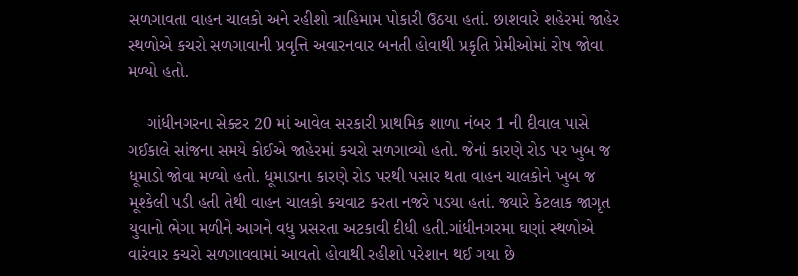સળગાવતા વાહન ચાલકો અને રહીશો ત્રાહિમામ પોકારી ઉઠયા હતાં. છાશવારે શહેરમાં જાહેર સ્થળોએ કચરો સળગાવાની પ્રવૃત્તિ અવારનવાર બનતી હોવાથી પ્રકૃતિ પ્રેમીઓમાં રોષ જોવા મળ્યો હતો.

    ગાંધીનગરના સેક્ટર 20 માં આવેલ સરકારી પ્રાથમિક શાળા નંબર 1 ની દીવાલ પાસે ગઈકાલે સાંજના સમયે કોઈએ જાહેરમાં કચરો સળગાવ્યો હતો. જેનાં કારણે રોડ પર ખુબ જ ધૂમાડો જોવા મળ્યો હતો. ધૂમાડાના કારણે રોડ પરથી પસાર થતા વાહન ચાલકોને ખુબ જ મૂશ્કેલી પડી હતી તેથી વાહન ચાલકો કચવાટ કરતા નજરે પડયા હતાં. જ્યારે કેટલાક જાગૃત યુવાનો ભેગા મળીને આગને વધુ પ્રસરતા અટકાવી દીધી હતી.ગાંધીનગરમા ઘણાં સ્થળોએ વારંવાર કચરો સળગાવવામાં આવતો હોવાથી રહીશો પરેશાન થઈ ગયા છે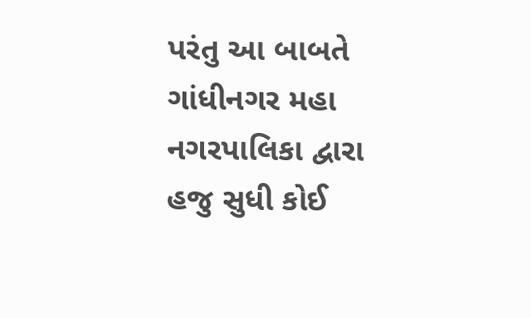પરંતુ આ બાબતે ગાંધીનગર મહા નગરપાલિકા દ્વારા હજુ સુધી કોઈ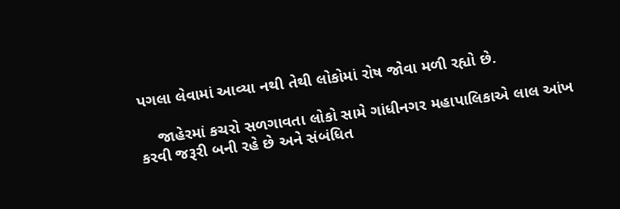પગલા લેવામાં આવ્યા નથી તેથી લોકોમાં રોષ જોવા મળી રહ્યો છે.

    જાહેરમાં કચરો સળગાવતા લોકો સામે ગાંધીનગર મહાપાલિકાએ લાલ આંખ કરવી જરૂરી બની રહે છે અને સંબંધિત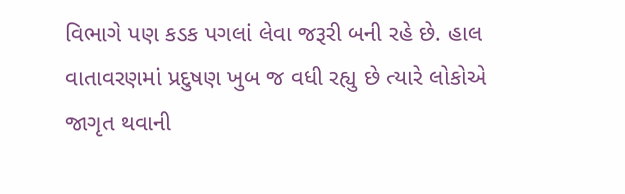વિભાગે પણ કડક પગલાં લેવા જરૂરી બની રહે છે. હાલ વાતાવરણમાં પ્રદુષણ ખુબ જ વધી રહ્યુ છે ત્યારે લોકોએ જાગૃત થવાની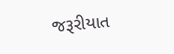જરૂરીયાત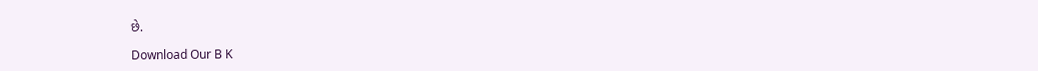છે.

Download Our B K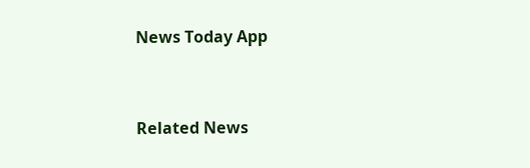News Today App



Related News